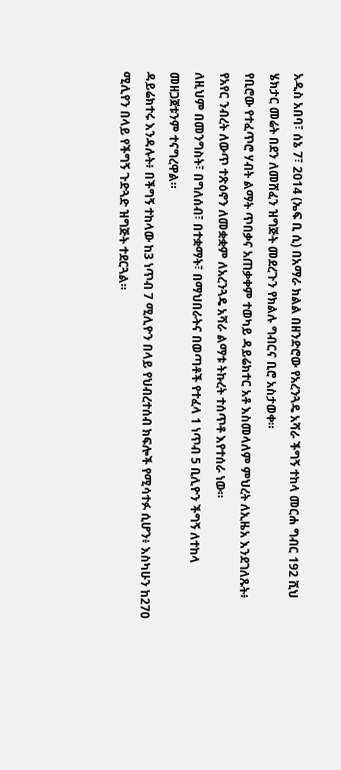አዲስ አበባ፣ ሰኔ 7፣ 2014 (ኤፍ ቢ ሲ) በአማራ ክልል በዘንድሮው የአረንጓዴ አሻራ ችግኝ ተከላ መርሐ ግብር 192 ሺህ ሄክታር መሬት በደን ለመሸፈን ዝግጅት መደረጉን የክልሉ ግብርና ቢሮ አስታወቀ።
የቢሮው የተፈጥሮ ሃብት ልማት ጥበቃና አጠቃቀም ተወካይ ዳይሬክተር አቶ እስመላለም ምህረት ለኢዜአ እንደገለጹት፥ የአየር ንብረት ለውጥ ተጽዕኖን ለመቋቋም ለአረንጓዴ አሻራ ልማቱ ትኩረት ተሰጥቶ እየተሰራ ነው።
ለዚህም በመንግስት፣ በግለሰብ፣ በተቋማት፣ በማህበራትና በወጣቶች የተፈላ 1 ነጥብ 5 ቢሊዮን ችግኝ ለተከላ መዘጋጀቱንም ተናግረዋል።
ዳይሬክተሩ እንዳሉት፥ በችግኝ ተከላው ከ3 ነጥብ 7 ሚሊዮን በላይ የህብረተሰብ ክፍሎች የሚሳተፉ ሲሆን፥ እስካሁን ከ270 ሚሊየን በላይ የችግኝ ጉድጓድ ዝግጅት ተደርጓል።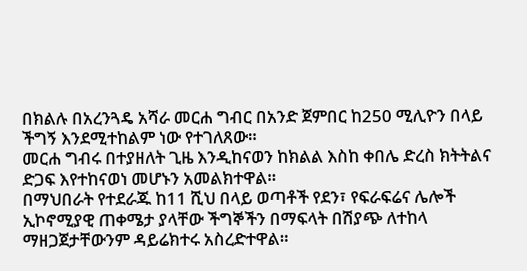በክልሉ በአረንጓዴ አሻራ መርሐ ግብር በአንድ ጀምበር ከ250 ሚሊዮን በላይ ችግኝ እንደሚተከልም ነው የተገለጸው።
መርሐ ግብሩ በተያዘለት ጊዜ እንዲከናወን ከክልል እስከ ቀበሌ ድረስ ክትትልና ድጋፍ እየተከናወነ መሆኑን አመልክተዋል።
በማህበራት የተደራጁ ከ11 ሺህ በላይ ወጣቶች የደን፣ የፍራፍሬና ሌሎች ኢኮኖሚያዊ ጠቀሜታ ያላቸው ችግኞችን በማፍላት በሽያጭ ለተከላ ማዘጋጀታቸውንም ዳይሬክተሩ አስረድተዋል።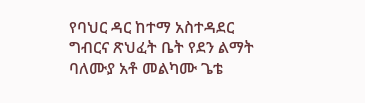የባህር ዳር ከተማ አስተዳደር ግብርና ጽህፈት ቤት የደን ልማት ባለሙያ አቶ መልካሙ ጌቴ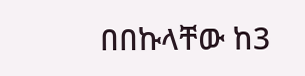በበኩላቸው ከ3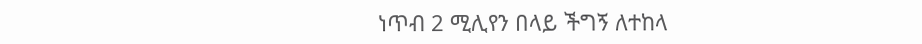ነጥብ 2 ሚሊየን በላይ ችግኝ ለተከላ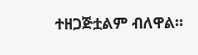ተዘጋጅቷልም ብለዋል።